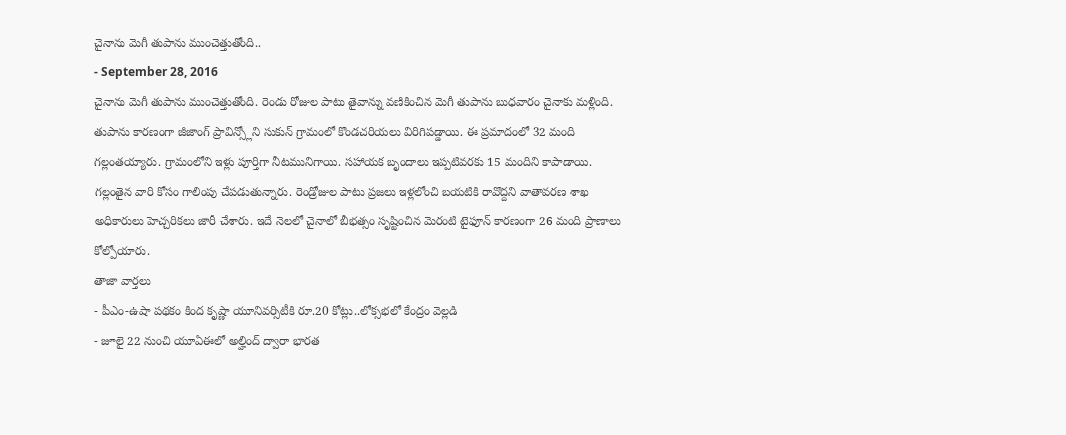చైనాను మెగీ తుపాను ముంచెత్తుతోంది..
- September 28, 2016
చైనాను మెగీ తుపాను ముంచెత్తుతోంది. రెండు రోజుల పాటు తైవాన్ను వణికించిన మెగీ తుపాను బుధవారం చైనాకు మళ్లింది. తుపాను కారణంగా జీజాంగ్ ప్రావిన్స్లోని సుకున్ గ్రామంలో కొండచరియలు విరిగిపడ్డాయి. ఈ ప్రమాదంలో 32 మంది గల్లంతయ్యారు. గ్రామంలోని ఇళ్లు పూర్తిగా నీటమునిగాయి. సహాయక బృందాలు ఇప్పటివరకు 15 మందిని కాపాడాయి. గల్లంతైన వారి కోసం గాలింపు చేపడుతున్నారు. రెండ్రోజుల పాటు ప్రజలు ఇళ్లలోంచి బయటికి రావొద్దని వాతావరణ శాఖ అధికారులు హెచ్చరికలు జారీ చేశారు. ఇదే నెలలో చైనాలో బీభత్సం సృష్టించిన మెరంటి టైఫూన్ కారణంగా 26 మంది ప్రాణాలు కోల్పోయారు.
తాజా వార్తలు
- పీఎం-ఉషా పథకం కింద కృష్ణా యూనివర్సిటీకి రూ.20 కోట్లు..లోక్సభలో కేంద్రం వెల్లడి
- జూలై 22 నుంచి యూఏఈలో అల్హింద్ ద్వారా భారత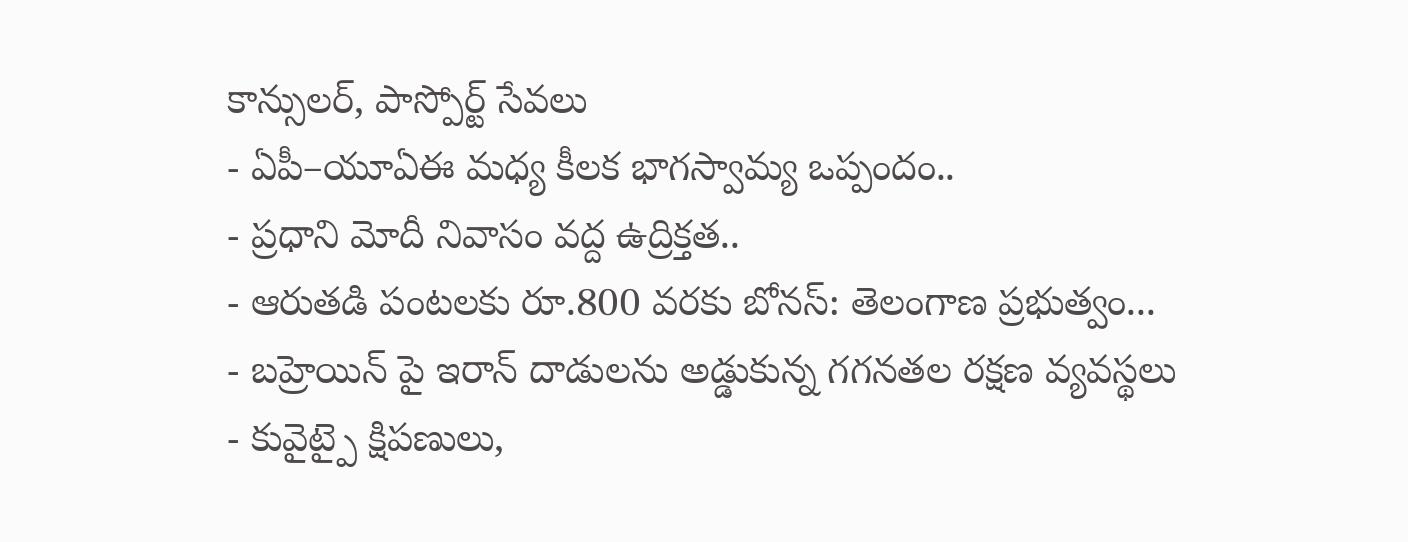కాన్సులర్, పాస్పోర్ట్ సేవలు
- ఏపీ–యూఏఈ మధ్య కీలక భాగస్వామ్య ఒప్పందం..
- ప్రధాని మోదీ నివాసం వద్ద ఉద్రిక్తత..
- ఆరుతడి పంటలకు రూ.800 వరకు బోనస్: తెలంగాణ ప్రభుత్వం...
- బహ్రెయిన్ పై ఇరాన్ దాడులను అడ్డుకున్న గగనతల రక్షణ వ్యవస్థలు
- కువైట్పై క్షిపణులు,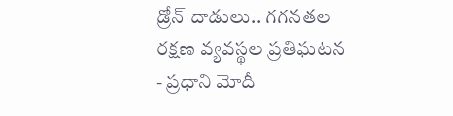డ్రోన్ దాడులు.. గగనతల రక్షణ వ్యవస్థల ప్రతిఘటన
- ప్రధాని మోదీ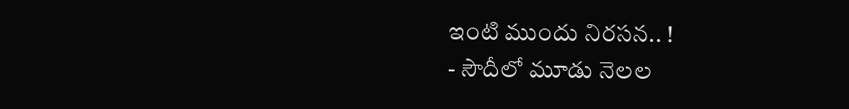ఇంటి ముందు నిరసన.. !
- సౌదీలో మూడు నెలల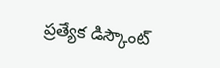ప్రత్యేక డిస్కౌంట్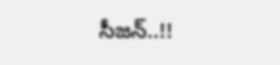సీజన్..!!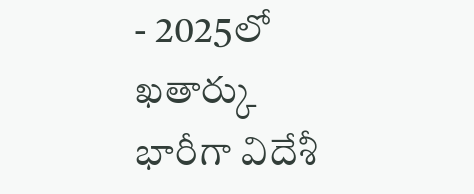- 2025లో ఖతార్కు భారీగా విదేశీ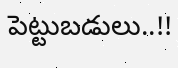పెట్టుబడులు..!!